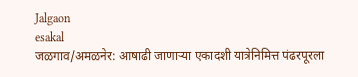Jalgaon
esakal
जळगाव/अमळनेर: आषाढी जाणाऱ्या एकादशी यात्रेनिमित्त पंढरपूरला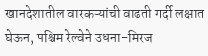खानदेशातील वारकऱ्यांची वाढती गर्दी लक्षात घेऊन, पश्चिम रेल्वेने उधना-मिरज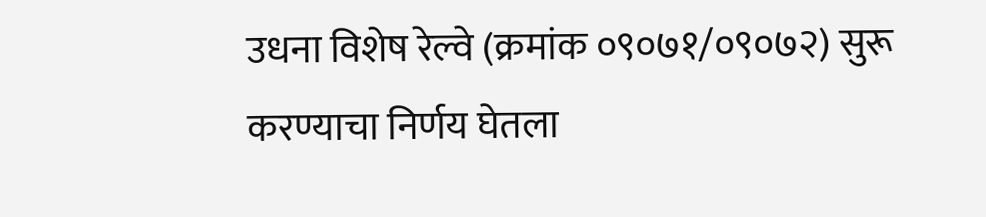उधना विशेष रेल्वे (क्रमांक ०९०७१/०९०७२) सुरू करण्याचा निर्णय घेतला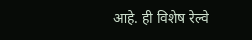आहे. ही विशेष रेल्वे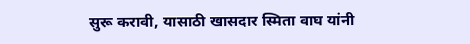सुरू करावी, यासाठी खासदार स्मिता वाघ यांनी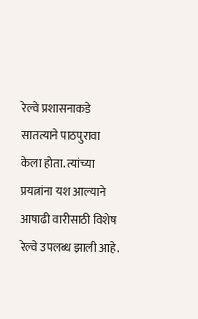रेल्वे प्रशासनाकडे सातत्याने पाठपुरावा केला होता. त्यांच्या प्रयत्नांना यश आल्याने आषाढी वारीसाठी विशेष रेल्वे उपलब्ध झाली आहे.